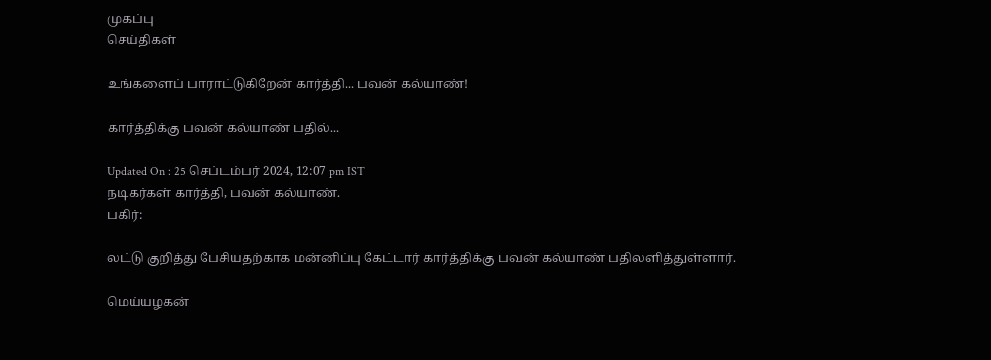முகப்பு
செய்திகள்

உங்களைப் பாராட்டுகிறேன் கார்த்தி... பவன் கல்யாண்!

கார்த்திக்கு பவன் கல்யாண் பதில்...

Updated On : 25 செப்டம்பர் 2024, 12:07 pm IST
நடிகர்கள் கார்த்தி, பவன் கல்யாண்.
பகிர்:

லட்டு குறித்து பேசியதற்காக மன்னிப்பு கேட்டார் கார்த்திக்கு பவன் கல்யாண் பதிலளித்துள்ளார்.

மெய்யழகன்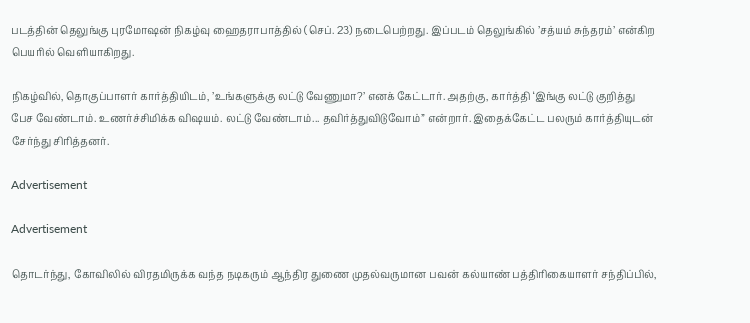படத்தின் தெலுங்கு புரமோஷன் நிகழ்வு ஹைதராபாத்தில் (செப். 23) நடைபெற்றது. இப்படம் தெலுங்கில் ’சத்யம் சுந்தரம்’ என்கிற பெயரில் வெளியாகிறது.

நிகழ்வில், தொகுப்பாளர் கார்த்தியிடம், ’உங்களுக்கு லட்டு வேணுமா?’ எனக் கேட்டார். அதற்கு, கார்த்தி ‘இங்கு லட்டு குறித்து பேச வேண்டாம். உணர்ச்சிமிக்க விஷயம். லட்டு வேண்டாம்... தவிர்த்துவிடுவோம்” என்றார். இதைக்கேட்ட பலரும் கார்த்தியுடன் சேர்ந்து சிரித்தனர்.

Advertisement

Advertisement

தொடர்ந்து, கோவிலில் விரதமிருக்க வந்த நடிகரும் ஆந்திர துணை முதல்வருமான பவன் கல்யாண் பத்திரிகையாளர் சந்திப்பில்,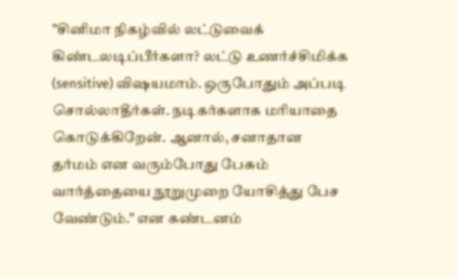”சினிமா நிகழ்வில் லட்டுவைக் கிண்டலடிப்பீர்களா? லட்டு உணர்ச்சிமிக்க (sensitive) விஷயமாம். ஒருபோதும் அப்படி சொல்லாதீர்கள். நடிகர்களாக மரியாதை கொடுக்கிறேன். ஆனால், சனாதான தர்மம் என வரும்போது பேசும் வார்த்தையை நூறுமுறை யோசித்து பேச வேண்டும்.” என கண்டனம்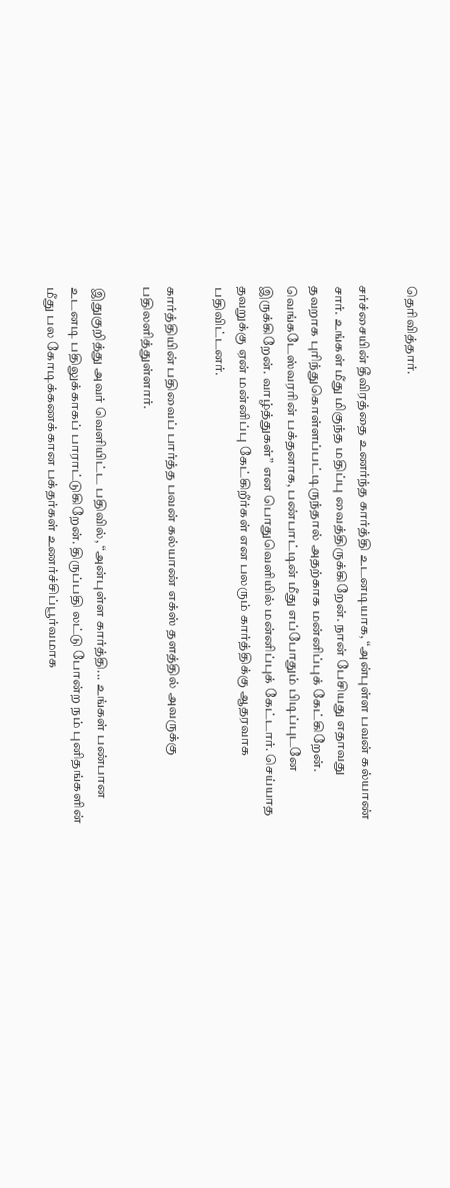தெரிவித்தார்.

சர்ச்சையின் தீவிரத்தை உணர்ந்த கார்த்தி உடனடியாக, “அன்புள்ள பவன் கல்யாண் சார். உங்கள் மீது மிகுந்த மதிப்பு வைத்திருக்கிறேன். நான் பேசியது எதாவது தவறாக புரிந்துகொள்ளப்பட்டிருந்தால் அதற்காக மன்னிப்புக் கேட்கிறேன். வெங்கடேஸ்வரரின் பக்தனாக, பண்பாட்டின் மீது எப்போதும் பிடிப்புடனே இருக்கிறேன். வாழ்த்துகள்” என பொதுவெளியில் மன்னிப்புக் கேட்டார். செய்யாத தவறுக்கு ஏன் மன்னிப்பு கேட்கிறீர்கள் என பலரும் கார்த்திக்கு ஆதரவாக பதிவிட்டனர்.

கார்த்தியின் பதிவைப் பார்த்த பவன் கல்யாண் எக்ஸ் தளத்தில் அவருக்கு பதிலளித்துள்ளார்.

இதுகுறித்து அவர் வெளியிட்ட பதிவில், “அன்புள்ள கார்த்தி... உங்கள் பண்பான உடனடி பதிலுக்காகப் பாராட்டுகிறேன். திருப்பதி லட்டு போன்ற நம் புனிதங்களின் மீது பல கோடிக்கணக்கான பக்தர்கள் உணர்ச்சிப்பூர்வமாக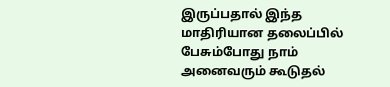இருப்பதால் இந்த மாதிரியான தலைப்பில் பேசும்போது நாம் அனைவரும் கூடுதல்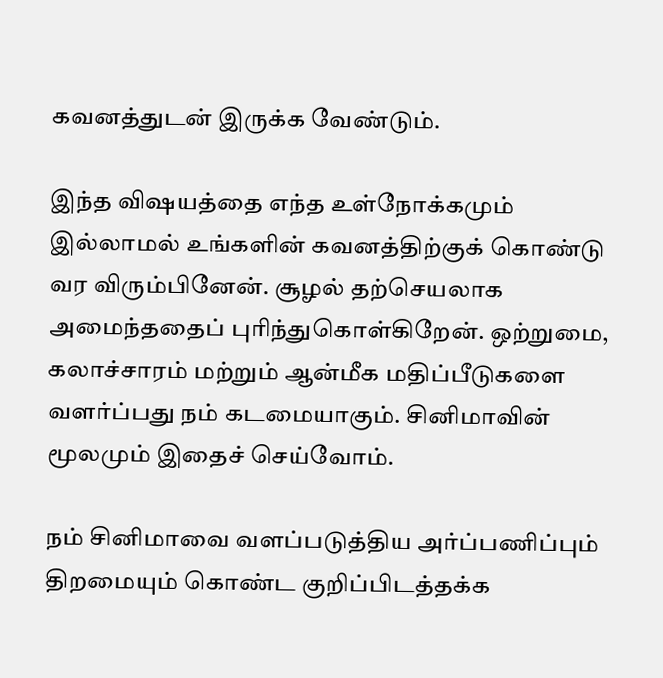கவனத்துடன் இருக்க வேண்டும்.

இந்த விஷயத்தை எந்த உள்நோக்கமும் இல்லாமல் உங்களின் கவனத்திற்குக் கொண்டு வர விரும்பினேன். சூழல் தற்செயலாக அமைந்ததைப் புரிந்துகொள்கிறேன். ஒற்றுமை, கலாச்சாரம் மற்றும் ஆன்மீக மதிப்பீடுகளை வளர்ப்பது நம் கடமையாகும். சினிமாவின் மூலமும் இதைச் செய்வோம்.

நம் சினிமாவை வளப்படுத்திய அர்ப்பணிப்பும் திறமையும் கொண்ட குறிப்பிடத்தக்க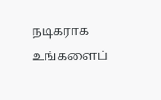நடிகராக உங்களைப்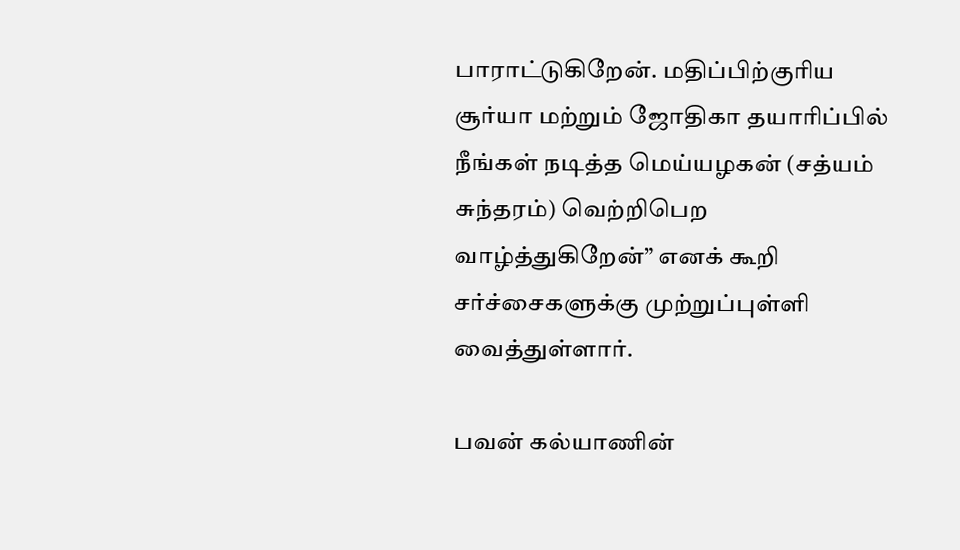பாராட்டுகிறேன். மதிப்பிற்குரிய சூர்யா மற்றும் ஜோதிகா தயாரிப்பில் நீங்கள் நடித்த மெய்யழகன் (சத்யம் சுந்தரம்) வெற்றிபெற வாழ்த்துகிறேன்” எனக் கூறி சர்ச்சைகளுக்கு முற்றுப்புள்ளி வைத்துள்ளார்.

பவன் கல்யாணின்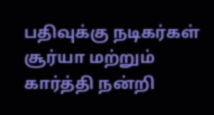பதிவுக்கு நடிகர்கள் சூர்யா மற்றும் கார்த்தி நன்றி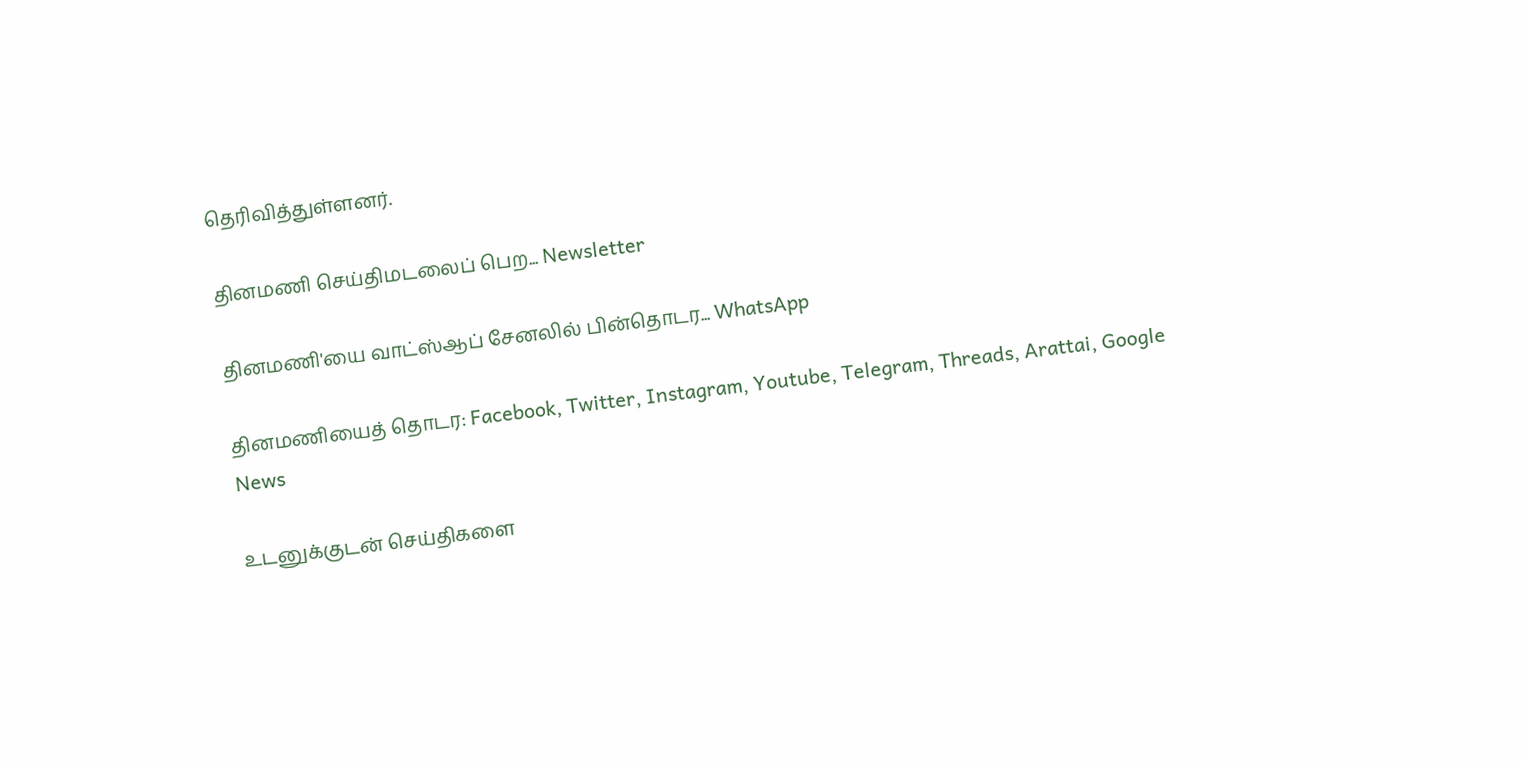தெரிவித்துள்ளனர்.

தினமணி செய்திமடலைப் பெற... Newsletter

தினமணி'யை வாட்ஸ்ஆப் சேனலில் பின்தொடர... WhatsApp

தினமணியைத் தொடர: Facebook, Twitter, Instagram, Youtube, Telegram, Threads, Arattai, Google News

உடனுக்குடன் செய்திகளை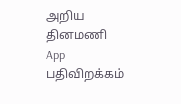அறிய தினமணி App பதிவிறக்கம்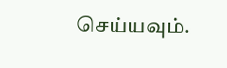செய்யவும்.